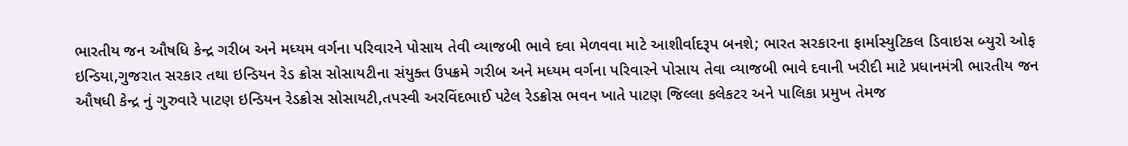ભારતીય જન ઔષધિ કેન્દ્ર ગરીબ અને મધ્યમ વર્ગના પરિવારને પોસાય તેવી વ્યાજબી ભાવે દવા મેળવવા માટે આશીર્વાદરૂપ બનશે; ભારત સરકારના ફાર્માસ્યુટિકલ ડિવાઇસ બ્યુરો ઓફ ઇન્ડિયા,ગુજરાત સરકાર તથા ઇન્ડિયન રેડ ક્રોસ સોસાયટીના સંયુક્ત ઉપક્રમે ગરીબ અને મધ્યમ વર્ગના પરિવારને પોસાય તેવા વ્યાજબી ભાવે દવાની ખરીદી માટે પ્રધાનમંત્રી ભારતીય જન ઔષધી કેન્દ્ર નું ગુરુવારે પાટણ ઇન્ડિયન રેડક્રોસ સોસાયટી,તપસ્વી અરવિંદભાઈ પટેલ રેડક્રોસ ભવન ખાતે પાટણ જિલ્લા કલેકટર અને પાલિકા પ્રમુખ તેમજ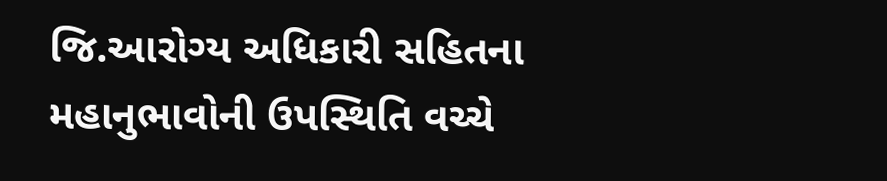જિ.આરોગ્ય અધિકારી સહિતના મહાનુભાવોની ઉપસ્થિતિ વચ્ચે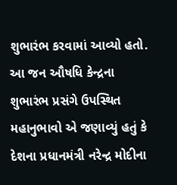શુભારંભ કરવામાં આવ્યો હતો.
આ જન ઔષધિ કેન્દ્રના શુભારંભ પ્રસંગે ઉપસ્થિત મહાનુભાવો એ જણાવ્યું હતું કે દેશના પ્રધાનમંત્રી નરેન્દ્ર મોદીના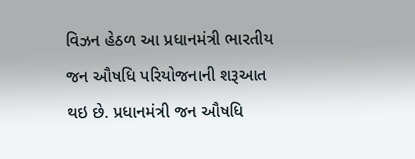વિઝન હેઠળ આ પ્રધાનમંત્રી ભારતીય જન ઔષધિ પરિયોજનાની શરૂઆત થઇ છે. પ્રધાનમંત્રી જન ઔષધિ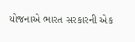યોજનાએ ભારત સરકારની એક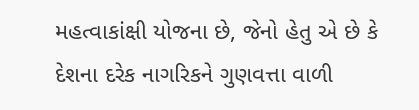મહત્વાકાંક્ષી યોજના છે, જેનો હેતુ એ છે કે દેશના દરેક નાગરિકને ગુણવત્તા વાળી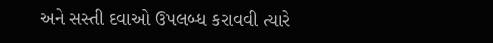અને સસ્તી દવાઓ ઉપલબ્ધ કરાવવી ત્યારે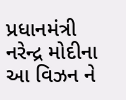પ્રધાનમંત્રી નરેન્દ્ર મોદીના આ વિઝન ને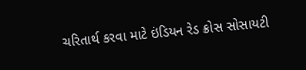ચરિતાર્થ કરવા માટે ઇંડિયન રેડ ક્રોસ સોસાયટી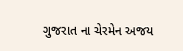ગુજરાત ના ચેરમેન અજય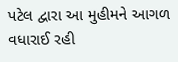પટેલ દ્વારા આ મુહીમને આગળ વધારાઈ રહી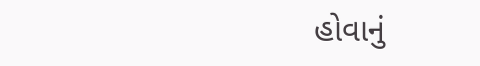હોવાનું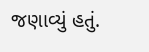જણાવ્યું હતું.